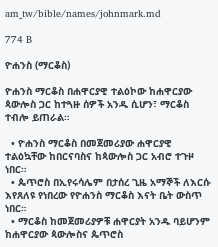am_tw/bible/names/johnmark.md

774 B

ዮሐንስ (ማርቆስ)

ዮሐንስ ማርቆስ በሐዋርያዊ ተልዕኮው ከሐዋርያው ጳውሎስ ጋር ከተጓዙ ሰዎች አንዱ ሲሆን፣ ማርቆስ ተብሎ ይጠራል።

  • ዮሐንስ ማርቆስ በመጀመሪያው ሐዋርያዊ ተልዕኳቸው ከበርናባስና ከጳውሎስ ጋር አብሮ ተጉዞ ነበር።
  • ጴጥሮስ በኢየሩሳሌም በታሰረ ጊዜ አማኞች ለእርሱ እየጸለዩ የነበረው የዮሐንስ ማርቆስ እናት ቤት ውስጥ ነበር።
  • ማርቆስ ከመጀመሪያዎቹ ሐዋርያት አንዱ ባይሆንም ከሐዋርያው ጳውሎስና ጴጥሮስ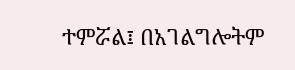ተምሯል፤ በአገልግሎትም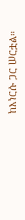ከእነርሱ ጋር ሠርቷል።